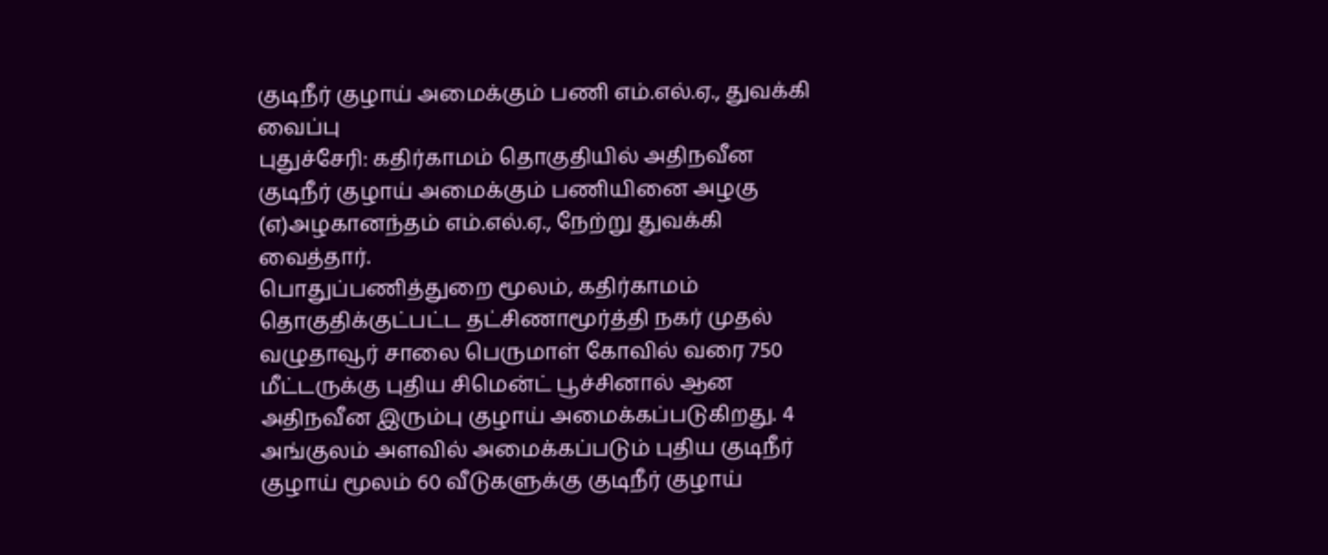குடிநீர் குழாய் அமைக்கும் பணி எம்.எல்.ஏ., துவக்கி வைப்பு
புதுச்சேரி: கதிர்காமம் தொகுதியில் அதிநவீன குடிநீர் குழாய் அமைக்கும் பணியினை அழகு (எ)அழகானந்தம் எம்.எல்.ஏ., நேற்று துவக்கி வைத்தார்.
பொதுப்பணித்துறை மூலம், கதிர்காமம் தொகுதிக்குட்பட்ட தட்சிணாமூர்த்தி நகர் முதல் வழுதாவூர் சாலை பெருமாள் கோவில் வரை 750 மீட்டருக்கு புதிய சிமென்ட் பூச்சினால் ஆன அதிநவீன இரும்பு குழாய் அமைக்கப்படுகிறது. 4 அங்குலம் அளவில் அமைக்கப்படும் புதிய குடிநீர் குழாய் மூலம் 60 வீடுகளுக்கு குடிநீர் குழாய்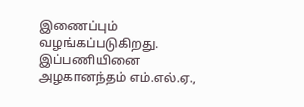இணைப்பும் வழங்கப்படுகிறது.
இப்பணியினை அழகானந்தம் எம்.எல்.ஏ.,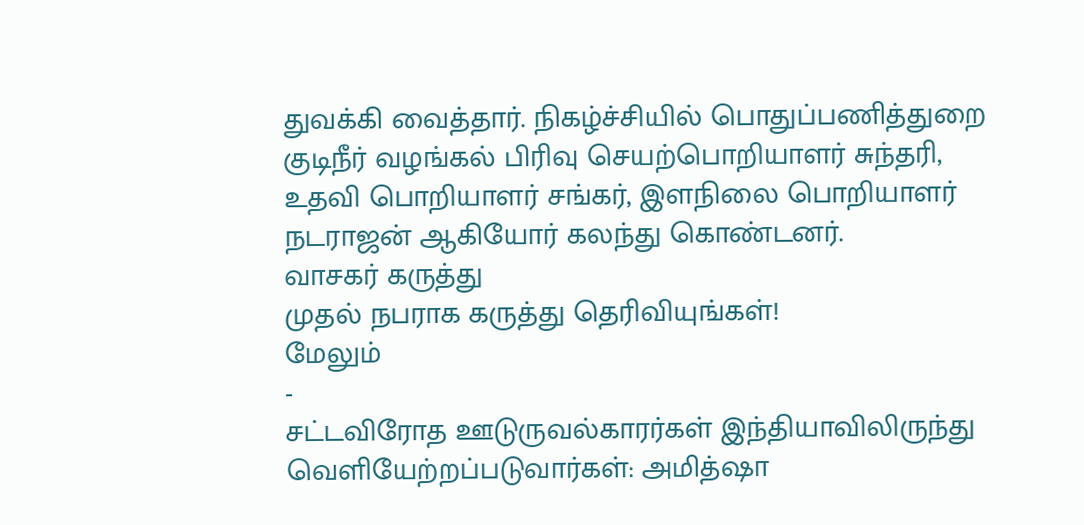துவக்கி வைத்தார். நிகழ்ச்சியில் பொதுப்பணித்துறை குடிநீர் வழங்கல் பிரிவு செயற்பொறியாளர் சுந்தரி, உதவி பொறியாளர் சங்கர், இளநிலை பொறியாளர் நடராஜன் ஆகியோர் கலந்து கொண்டனர்.
வாசகர் கருத்து
முதல் நபராக கருத்து தெரிவியுங்கள்!
மேலும்
-
சட்டவிரோத ஊடுருவல்காரர்கள் இந்தியாவிலிருந்து வெளியேற்றப்படுவார்கள்: அமித்ஷா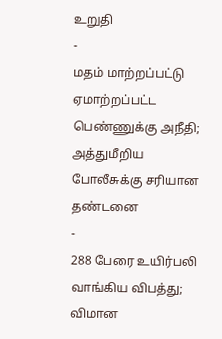உறுதி
-
மதம் மாற்றப்பட்டு ஏமாற்றப்பட்ட பெண்ணுக்கு அநீதி; அத்துமீறிய போலீசுக்கு சரியான தண்டனை
-
288 பேரை உயிர்பலி வாங்கிய விபத்து; விமான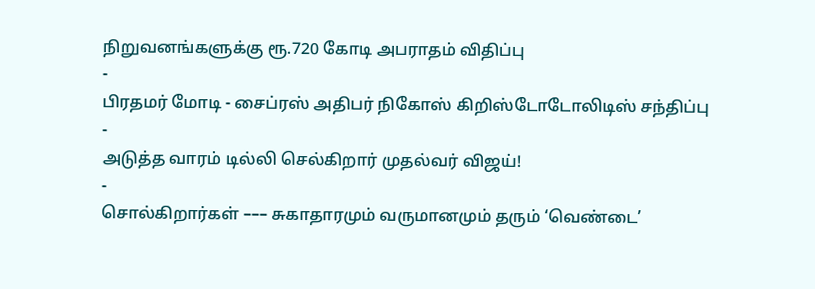நிறுவனங்களுக்கு ரூ.720 கோடி அபராதம் விதிப்பு
-
பிரதமர் மோடி - சைப்ரஸ் அதிபர் நிகோஸ் கிறிஸ்டோடோலிடிஸ் சந்திப்பு
-
அடுத்த வாரம் டில்லி செல்கிறார் முதல்வர் விஜய்!
-
சொல்கிறார்கள் ––– சுகாதாரமும் வருமானமும் தரும் ‘வெண்டை’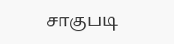சாகுபடி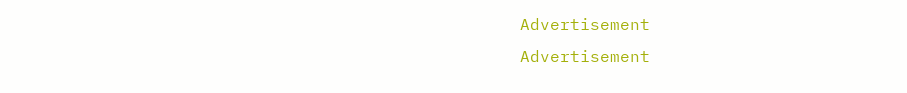Advertisement
Advertisement